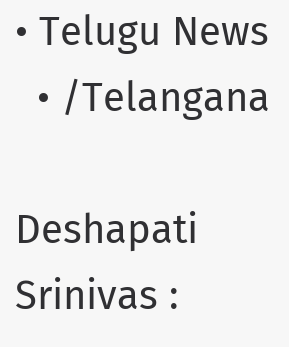• Telugu News
  • /Telangana

Deshapati Srinivas :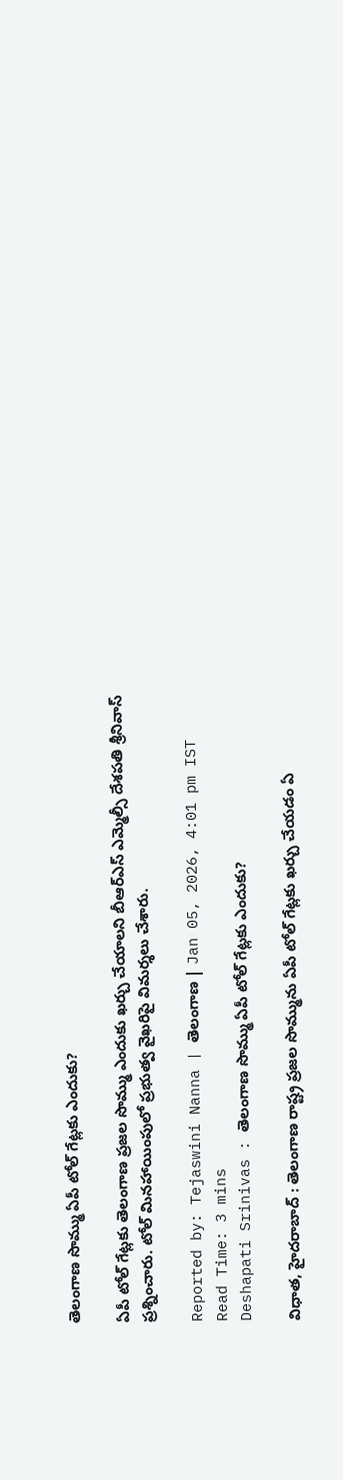తెలంగాణ సొమ్ము ఏపీ టోల్ గేట్లకు ఎందుకు?

ఏపీ టోల్ గేట్లకు తెలంగాణ ప్రజల సొమ్ము ఎందుకు ఖర్చు చేయాలని బీఆర్ఎస్ ఎమ్మెల్సీ దేశపతి శ్రీనివాస్ ప్రశ్నించారు. టోల్ మినహాయింపులో ప్రభుత్వ వైఖరిపై విమర్శలు చేశారు.

Reported by: Tejaswini Nanna | తెలంగాణ‌ | Jan 05, 2026, 4:01 pm IST
Read Time: 3 mins
Deshapati Srinivas : తెలంగాణ సొమ్ము ఏపీ టోల్ గేట్లకు ఎందుకు?

విధాత, హైదరాబాద్ : తెలంగాణ రాష్ట్ర ప్రజల సొమ్మును ఏపీ టోల్ గేట్లకు ఖర్చు చేయడం ఏ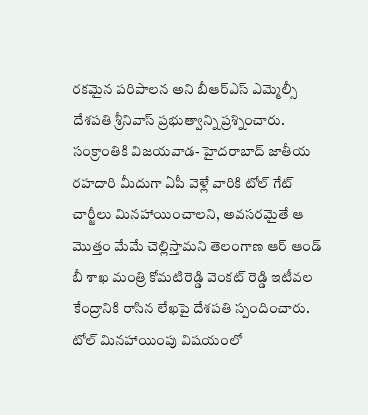రకమైన పరిపాలన అని బీఆర్ఎస్ ఎమ్మెల్సీ దేశపతి శ్రీనివాస్ ప్రభుత్వాన్ని ప్రశ్నించారు. సంక్రాంతికి విజయవాడ- హైదరాబాద్ జాతీయ రహదారి మీదుగా ఏపీ వెళ్లే వారికి టోల్ గేట్ చార్జీలు మినహాయించాలని, అవసరమైతే ఆ మొత్తం మేమే చెల్లిస్తామని తెలంగాణ ఆర్ ఆండ్ బీ శాఖ మంత్రి కోమటిరెడ్డి వెంకట్ రెడ్డి ఇటీవల కేంద్రానికి రాసిన లేఖపై దేశపతి స్పందించారు. టోల్ మినహాయింపు విషయంలో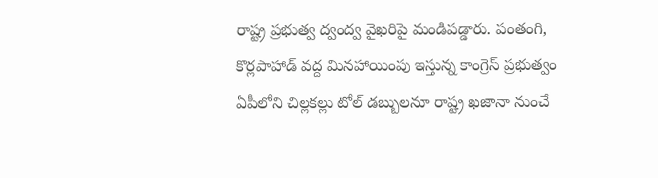రాష్ట్ర ప్రభుత్వ ద్వంద్వ వైఖరిపై మండిపడ్డారు. పంతంగి, కొర్లపాహాడ్ వద్ద మినహాయింపు ఇస్తున్న కాంగ్రెస్ ప్రభుత్వం ఏపీలోని చిల్లకల్లు టోల్ డబ్బులనూ రాష్ట్ర ఖజానా నుంచే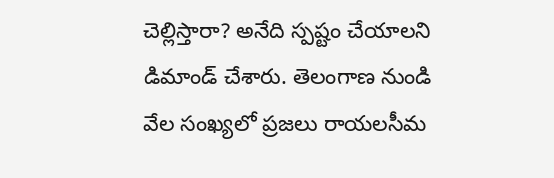చెల్లిస్తారా? అనేది స్పష్టం చేయాలని డిమాండ్ చేశారు. తెలంగాణ నుండి వేల సంఖ్యలో ప్రజలు రాయలసీమ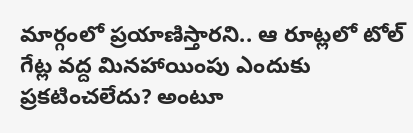మార్గంలో ప్రయాణిస్తారని.. ఆ రూట్లలో టోల్ గేట్ల వద్ద మినహాయింపు ఎందుకు ప్రకటించలేదు? అంటూ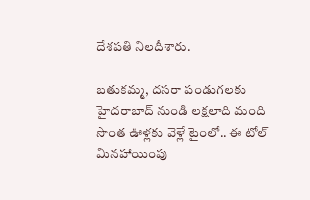దేశపతి నిలదీశారు.

బతుకమ్మ, దసరా పండుగలకు హైదరాబాద్ నుండి లక్షలాది మంది సొంత ఊళ్లకు వెళ్లే టైంలో.. ఈ టోల్ మినహాయింపు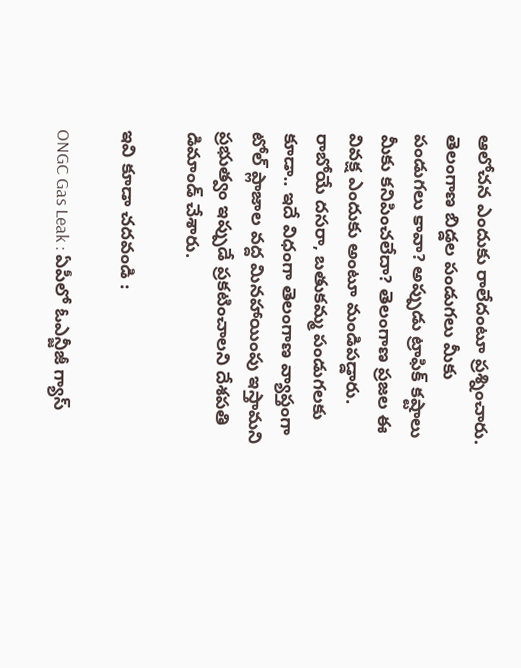ఆలోచన ఎందుకు రాలేదంటూ ప్రశ్నించారు. తెలంగాణ బిడ్డల పండుగలు మీకు పండుగలు కావా? అప్పుడు ట్రాఫిక్ కష్టాలు మీకు కనిపించలేదా? తెలంగాణ ప్రజల ఈ వివక్ష ఎందుకు అంటూ మండిపడ్డారు. రాబోయే దసరా, బతుకమ్మ పండుగలకు కూడా.. ఇదే విధంగా తెలంగాణ వ్యాప్తంగా టోల్ ప్లాజాల వద్ద మినహాయింపు ఇస్తామని ప్రభుత్వం ఇప్పుడే ప్రకటించాలని దేశపతి డిమాండ్ చేశారు.

ఇవి కూడా చదవండి :

ONGC Gas Leak : ఏపీలో ఓఎన్జీజీ గ్యాస్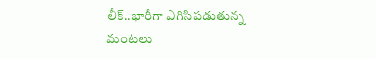లీక్..భారీగా ఎగిసిపడుతున్న మంటలు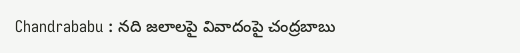Chandrababu : నది జలాలపై వివాదంపై చంద్రబాబు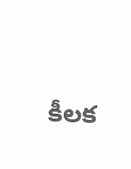కీలక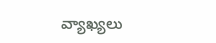వ్యాఖ్యలు